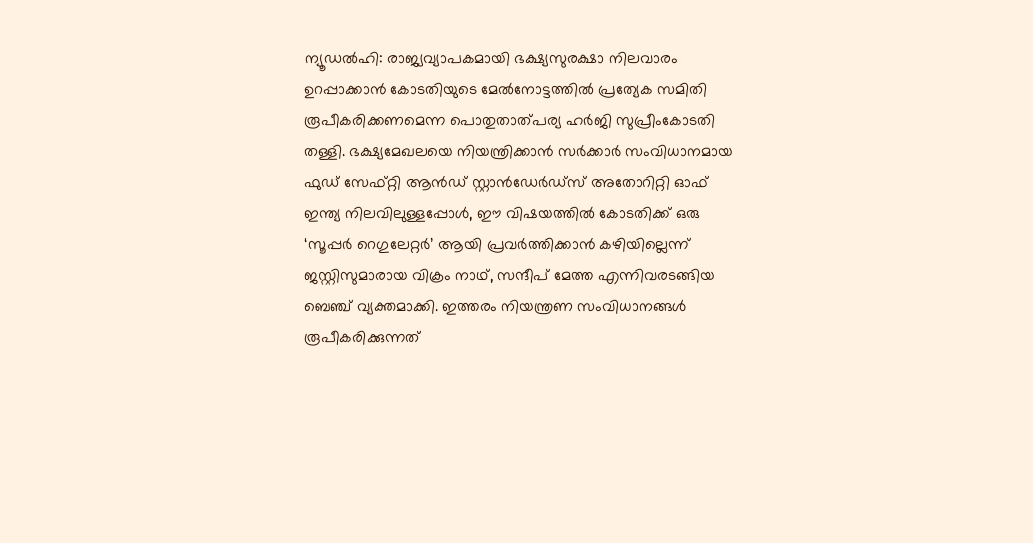ന്യൂഡൽഹി: രാജ്യവ്യാപകമായി ഭക്ഷ്യസുരക്ഷാ നിലവാരം ഉറപ്പാക്കാൻ കോടതിയുടെ മേൽനോട്ടത്തിൽ പ്രത്യേക സമിതി രൂപീകരിക്കണമെന്ന പൊതുതാത്പര്യ ഹർജി സുപ്രീംകോടതി തള്ളി. ഭക്ഷ്യമേഖലയെ നിയന്ത്രിക്കാൻ സർക്കാർ സംവിധാനമായ ഫുഡ് സേഫ്റ്റി ആൻഡ് സ്റ്റാൻഡേർഡ്‌സ് അതോറിറ്റി ഓഫ് ഇന്ത്യ നിലവിലുള്ളപ്പോൾ, ഈ വിഷയത്തിൽ കോടതിക്ക് ഒരു ‘സൂപ്പർ റെഗുലേറ്റർ’ ആയി പ്രവർത്തിക്കാൻ കഴിയില്ലെന്ന് ജസ്റ്റിസുമാരായ വിക്രം നാഥ്, സന്ദീപ് മേത്ത എന്നിവരടങ്ങിയ ബെഞ്ച് വ്യക്തമാക്കി. ഇത്തരം നിയന്ത്രണ സംവിധാനങ്ങൾ രൂപീകരിക്കുന്നത്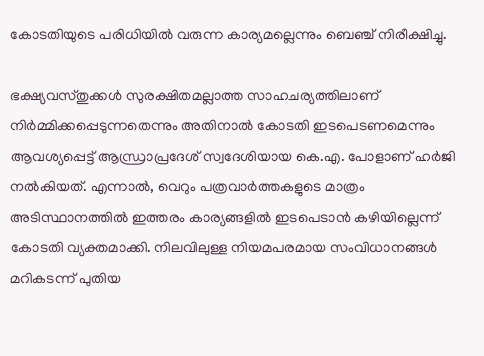കോടതിയുടെ പരിധിയിൽ വരുന്ന കാര്യമല്ലെന്നും ബെഞ്ച് നിരീക്ഷിച്ചു.

ഭക്ഷ്യവസ്തുക്കൾ സുരക്ഷിതമല്ലാത്ത സാഹചര്യത്തിലാണ് നിർമ്മിക്കപ്പെടുന്നതെന്നും അതിനാൽ കോടതി ഇടപെടണമെന്നും ആവശ്യപ്പെട്ട് ആന്ധ്രാപ്രദേശ് സ്വദേശിയായ കെ.എ. പോളാണ് ഹർജി നൽകിയത്. എന്നാൽ, വെറും പത്രവാർത്തകളുടെ മാത്രം അടിസ്ഥാനത്തിൽ ഇത്തരം കാര്യങ്ങളിൽ ഇടപെടാൻ കഴിയില്ലെന്ന് കോടതി വ്യക്തമാക്കി. നിലവിലുള്ള നിയമപരമായ സംവിധാനങ്ങൾ മറികടന്ന് പുതിയ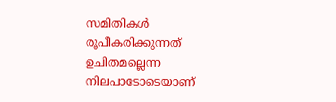സമിതികൾ രൂപീകരിക്കുന്നത് ഉചിതമല്ലെന്ന നിലപാടോടെയാണ്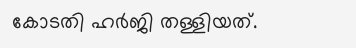കോടതി ഹർജി തള്ളിയത്.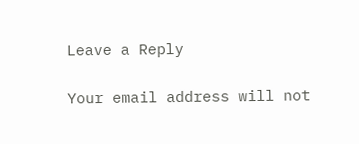Leave a Reply

Your email address will not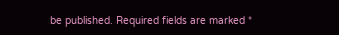be published. Required fields are marked *